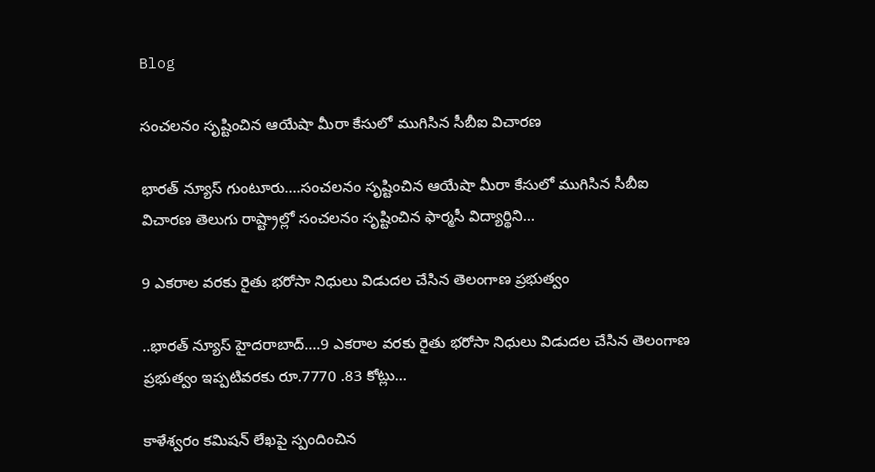Blog

సంచలనం సృష్టించిన ఆయేషా మీరా కేసులో ముగిసిన సీబీఐ విచారణ

భారత్ న్యూస్ గుంటూరు….సంచలనం సృష్టించిన ఆయేషా మీరా కేసులో ముగిసిన సీబీఐ విచారణ తెలుగు రాష్ట్రాల్లో సంచలనం సృష్టించిన ఫార్మసీ విద్యార్థిని…

9 ఎకరాల వరకు రైతు భరోసా నిధులు విడుదల చేసిన తెలంగాణ ప్రభుత్వం

..భారత్ న్యూస్ హైదరాబాద్….9 ఎకరాల వరకు రైతు భరోసా నిధులు విడుదల చేసిన తెలంగాణ ప్రభుత్వం ఇప్పటివరకు రూ.7770 .83 కోట్లు…

కాళేశ్వరం కమిషన్ లేఖపై స్పందించిన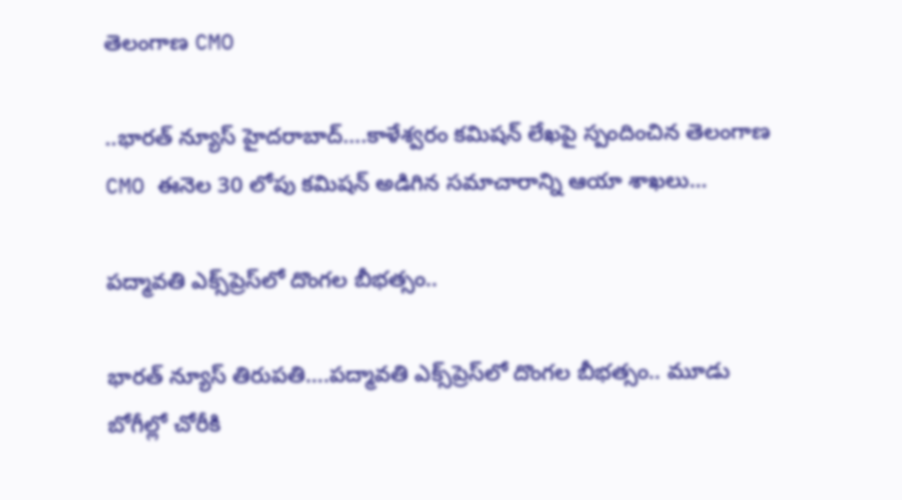తెలంగాణ CMO

..భారత్ న్యూస్ హైదరాబాద్….కాళేశ్వరం కమిషన్ లేఖపై స్పందించిన తెలంగాణ CMO ఈనెల 30 లోపు కమిషన్ అడిగిన సమాచారాన్ని ఆయా శాఖలు…

పద్మావతి ఎక్స్‌ప్రెస్‌లో దొంగల బీభత్సం..

భారత్ న్యూస్ తిరుపతి….పద్మావతి ఎక్స్‌ప్రెస్‌లో దొంగల బీభత్సం.. మూడు బోగీల్లో చోరీకి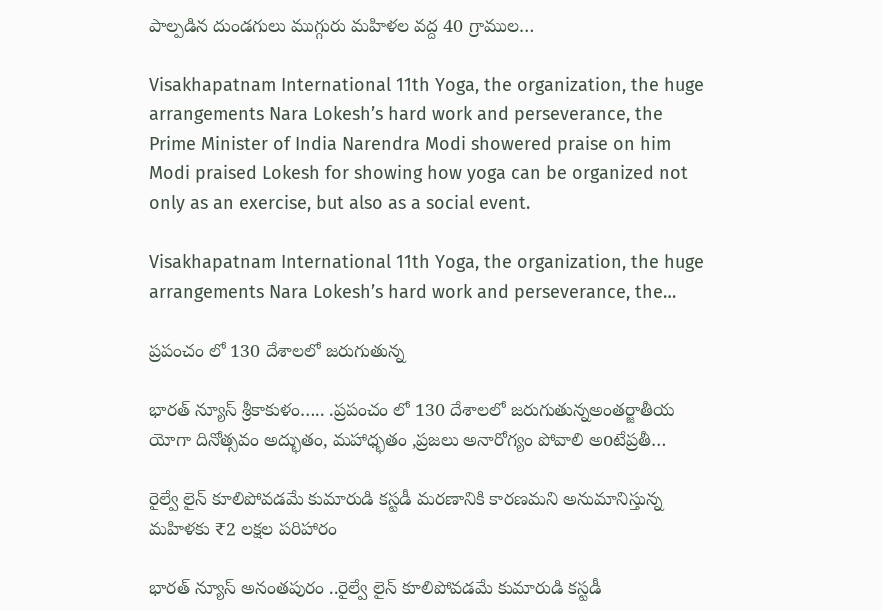పాల్పడిన దుండగులు ముగ్గురు మహిళల వద్ద 40 గ్రాముల…

Visakhapatnam International 11th Yoga, the organization, the huge arrangements Nara Lokesh’s hard work and perseverance, the Prime Minister of India Narendra Modi showered praise on him Modi praised Lokesh for showing how yoga can be organized not only as an exercise, but also as a social event.

Visakhapatnam International 11th Yoga, the organization, the huge arrangements Nara Lokesh’s hard work and perseverance, the…

ప్రపంచం లో 130 దేశాలలో జరుగుతున్న

భారత్ న్యూస్ శ్రీకాకుళం….. .ప్రపంచం లో 130 దేశాలలో జరుగుతున్నఅంతర్జాతీయ యోగా దినోత్సవం అద్భుతం, మహాధ్భతం ,ప్రజలు అనారోగ్యం పోవాలి అoటేప్రతీ…

రైల్వే లైన్ కూలిపోవడమే కుమారుడి కస్టడీ మరణానికి కారణమని అనుమానిస్తున్న మహిళకు ₹2 లక్షల పరిహారం

భారత్ న్యూస్ అనంతపురం ..రైల్వే లైన్ కూలిపోవడమే కుమారుడి కస్టడీ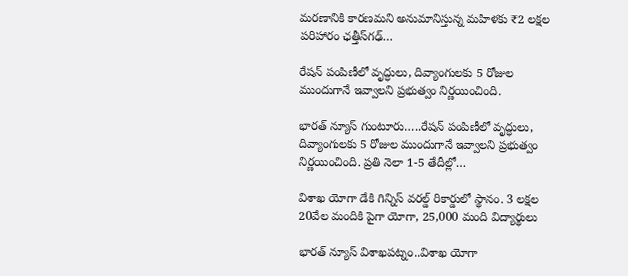మరణానికి కారణమని అనుమానిస్తున్న మహిళకు ₹2 లక్షల పరిహారం ఛత్తీస్‌గఢ్…

రేషన్ పంపిణీలో వృద్ధులు, దివ్యాంగులకు 5 రోజుల ముందుగానే ఇవ్వాలని ప్రభుత్వం నిర్ణయించింది.

భారత్ న్యూస్ గుంటూరు…..రేషన్ పంపిణీలో వృద్ధులు, దివ్యాంగులకు 5 రోజుల ముందుగానే ఇవ్వాలని ప్రభుత్వం నిర్ణయించింది. ప్రతి నెలా 1-5 తేదీల్లో…

విశాఖ యోగా డేకి గిన్నిస్ వరల్డ్ రికార్డులో స్థానం. 3 లక్షల 20వేల మందికి పైగా యోగా, 25,000 మంది విద్యార్థులు

భారత్ న్యూస్ విశాఖపట్నం..విశాఖ యోగా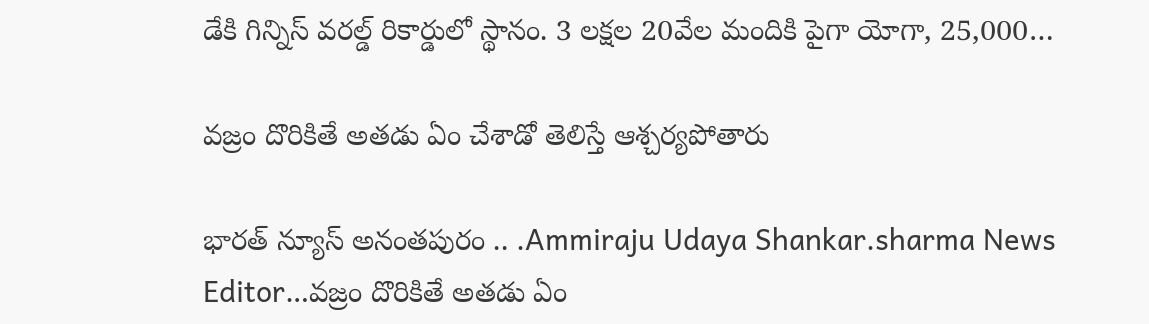డేకి గిన్నిస్ వరల్డ్ రికార్డులో స్థానం. 3 లక్షల 20వేల మందికి పైగా యోగా, 25,000…

వజ్రం దొరికితే అతడు ఏం చేశాడో తెలిస్తే ఆశ్చర్యపోతారు

భారత్ న్యూస్ అనంతపురం .. .Ammiraju Udaya Shankar.sharma News Editor…వజ్రం దొరికితే అతడు ఏం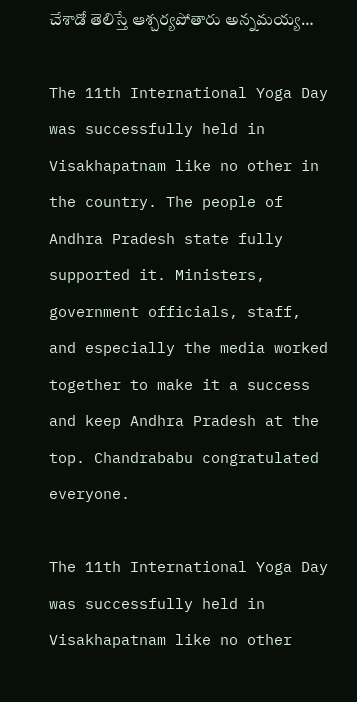చేశాడో తెలిస్తే ఆశ్చర్యపోతారు అన్నమయ్య…

The 11th International Yoga Day was successfully held in Visakhapatnam like no other in the country. The people of Andhra Pradesh state fully supported it. Ministers, government officials, staff, and especially the media worked together to make it a success and keep Andhra Pradesh at the top. Chandrababu congratulated everyone.

The 11th International Yoga Day was successfully held in Visakhapatnam like no other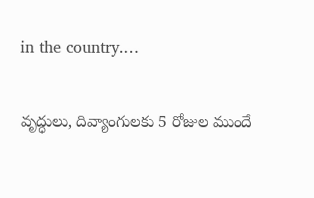in the country.…

వృద్ధులు, దివ్యాంగులకు 5 రోజుల ముందే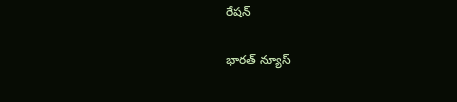రేషన్

భారత్ న్యూస్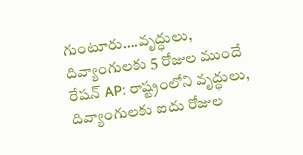గుంటూరు….వృద్ధులు, దివ్యాంగులకు 5 రోజుల ముందే రేషన్ AP: రాష్ట్రంలోని వృద్ధులు, దివ్యాంగులకు ఐదు రోజుల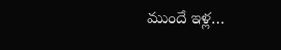ముందే ఇళ్ల…